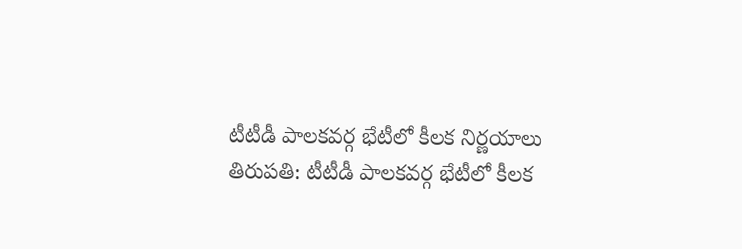టీటీడీ పాలకవర్గ భేటీలో కీలక నిర్ణయాలు
తిరుపతి: టీటీడీ పాలకవర్గ భేటీలో కీలక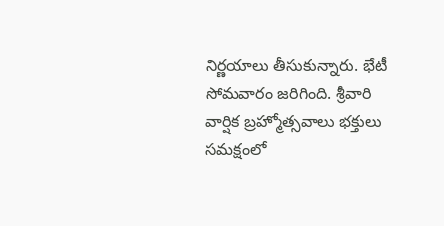నిర్ణయాలు తీసుకున్నారు. భేటీ సోమవారం జరిగింది. శ్రీవారి వార్షిక బ్రహ్మోత్సవాలు భక్తులు సమక్షంలో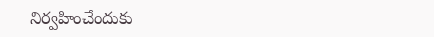నిర్వహించేందుకు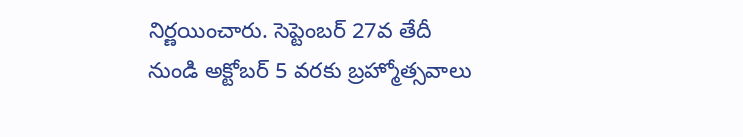నిర్ణయించారు. సెప్టెంబర్ 27వ తేదీ నుండి అక్టోబర్ 5 వరకు బ్రహ్మోత్సవాలు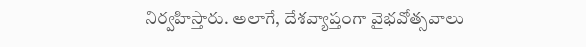నిర్వహిస్తారు. అలాగే, దేశవ్యాప్తంగా వైభవోత్సవాలు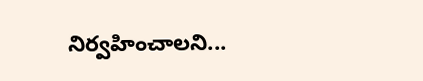నిర్వహించాలని...